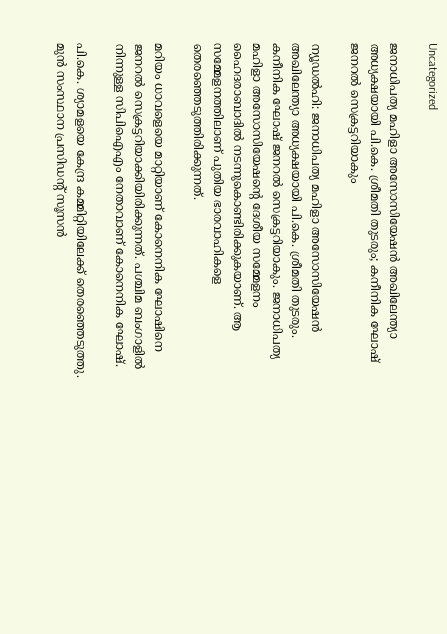Uncategorized

ജനാധിപത്യ മഹിളാ അസോസിയേഷന്‍ അഖിലേന്ത്യാ അധ്യക്ഷയായി പി.കെ. ശ്രീമതി തുടരും; കനീനിക ഘോഷ് ജനറല്‍ സെക്രട്ടറിയാകും

ന്യൂഡല്‍ഹി: ജനാധിപത്യ മഹിളാ അസോസിയേഷന്‍ അഖിലേന്ത്യാ അധ്യക്ഷയായി പി.കെ. ശ്രീമതി തുടരും. കനീനിക ഘോഷ് ജനറല്‍ സെക്രട്ടറിയാകും. ജനാധിപത്യ മഹിളാ അസോസിയേഷന്റെ ദേശീയ സമ്മേളനം ഹൈദരാബാദില്‍ നടന്നുകൊണ്ടിരിക്കുകയാണ്. ആ സമ്മേളനത്തിലാണ് പുതിയ ഭാരവാഹികളെ തെരഞ്ഞെടുത്തിരിക്കുന്നത്.

മറിയം ധാവളെയെ മാറ്റിയാണ് കോനെനിക ഘോഷിനെ ജനറല്‍ സെക്രട്ടറിയാക്കിയിരിക്കുന്നത്. പശ്ചിമ ബംഗാളില്‍ നിന്നുള്ള സിപിഐഎം നേതാവാണ് കോനെനിക ഘോഷ്.

പി.കെ. ശ്യാമളയെ കേന്ദ്ര കമ്മിറ്റിയിലേക്ക് തെരഞ്ഞെടുത്തു. മുന്‍ സംസ്ഥാന പ്രസിഡന്റ് സൂസന്‍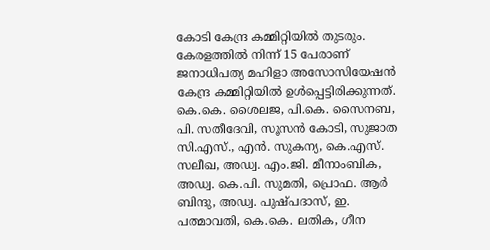കോടി കേന്ദ്ര കമ്മിറ്റിയില്‍ തുടരും. കേരളത്തില്‍ നിന്ന് 15 പേരാണ് ജനാധിപത്യ മഹിളാ അസോസിയേഷന്‍ കേന്ദ്ര കമ്മിറ്റിയില്‍ ഉള്‍പ്പെട്ടിരിക്കുന്നത്.
കെ.കെ. ശൈലജ, പി.കെ. സൈനബ, പി. സതീദേവി, സൂസന്‍ കോടി, സുജാത സി.എസ്., എന്‍. സുകന്യ, കെ.എസ്. സലീഖ, അഡ്വ. എം.ജി. മീനാംബിക, അഡ്വ. കെ.പി. സുമതി, പ്രൊഫ. ആര്‍ ബിന്ദു, അഡ്വ. പുഷ്പദാസ്, ഇ. പത്മാവതി, കെ.കെ. ലതിക, ഗീന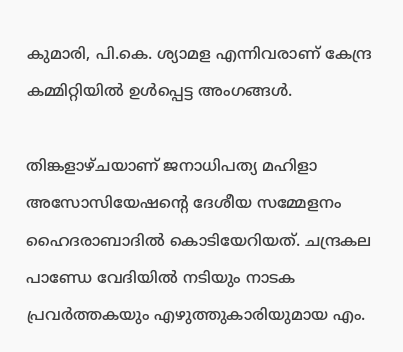കുമാരി, പി.കെ. ശ്യാമള എന്നിവരാണ് കേന്ദ്ര കമ്മിറ്റിയില്‍ ഉള്‍പ്പെട്ട അംഗങ്ങള്‍.

തിങ്കളാഴ്ചയാണ് ജനാധിപത്യ മഹിളാ അസോസിയേഷന്റെ ദേശീയ സമ്മേളനം ഹൈദരാബാദില്‍ കൊടിയേറിയത്. ചന്ദ്രകല പാണ്ഡേ വേദിയില്‍ നടിയും നാടക പ്രവര്‍ത്തകയും എഴുത്തുകാരിയുമായ എം.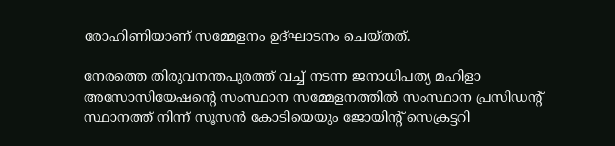രോഹിണിയാണ് സമ്മേളനം ഉദ്ഘാടനം ചെയ്തത്.

നേരത്തെ തിരുവനന്തപുരത്ത് വച്ച് നടന്ന ജനാധിപത്യ മഹിളാ അസോസിയേഷന്റെ സംസ്ഥാന സമ്മേളനത്തില്‍ സംസ്ഥാന പ്രസിഡന്റ് സ്ഥാനത്ത് നിന്ന് സൂസന്‍ കോടിയെയും ജോയിന്റ് സെക്രട്ടറി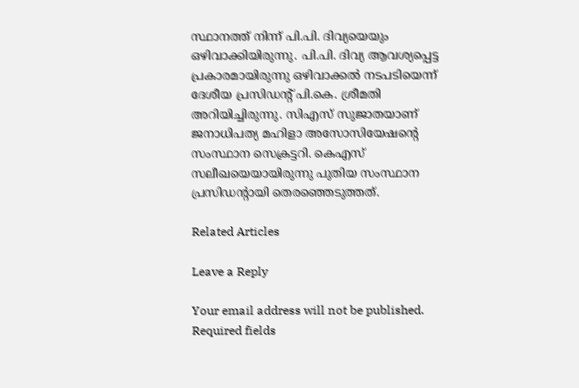സ്ഥാനത്ത് നിന്ന് പി.പി. ദിവ്യയെയും ഒഴിവാക്കിയിരുന്നു. പി.പി. ദിവ്യ ആവശ്യപ്പെട്ട പ്രകാരമായിരുന്നു ഒഴിവാക്കല്‍ നടപടിയെന്ന് ദേശീയ പ്രസിഡന്റ് പി.കെ. ശ്രീമതി അറിയിച്ചിരുന്നു. സിഎസ് സുജാതയാണ് ജനാധിപത്യ മഹിളാ അസോസിയേഷന്റെ സംസ്ഥാന സെക്രട്ടറി. കെഎസ് സലീഖയെയായിരുന്നു പുതിയ സംസ്ഥാന പ്രസിഡന്റായി തെരഞ്ഞെടുത്തത്.

Related Articles

Leave a Reply

Your email address will not be published. Required fields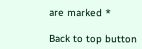are marked *

Back to top button